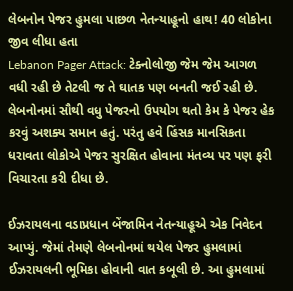લેબનોન પેજર હુમલા પાછળ નેતન્યાહૂનો હાથ! 40 લોકોના જીવ લીધા હતા
Lebanon Pager Attack: ટેક્નોલોજી જેમ જેમ આગળ વધી રહી છે તેટલી જ તે ઘાતક પણ બનતી જઈ રહી છે. લેબનોનમાં સૌથી વધુ પેજરનો ઉપયોગ થતો કેમ કે પેજર હેક કરવું અશક્ય સમાન હતું. પરંતુ હવે હિંસક માનસિકતા ધરાવતા લોકોએ પેજર સુરક્ષિત હોવાના મંતવ્ય પર પણ ફરી વિચારતા કરી દીધા છે.

ઈઝરાયલના વડાપ્રધાન બેંજામિન નેતન્યાહૂએ એક નિવેદન આપ્યું. જેમાં તેમણે લેબનોનમાં થયેલ પેજર હુમલામાં ઈઝરાયલની ભૂમિકા હોવાની વાત કબૂલી છે. આ હુમલામાં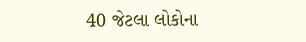40 જેટલા લોકોના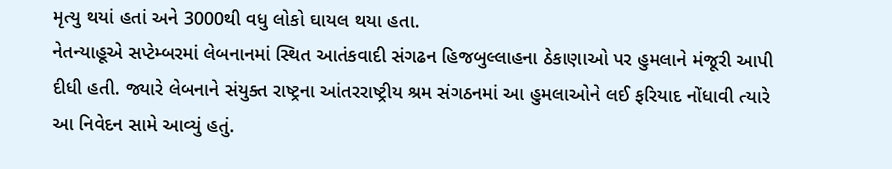મૃત્યુ થયાં હતાં અને 3000થી વધુ લોકો ઘાયલ થયા હતા.
નેતન્યાહૂએ સપ્ટેમ્બરમાં લેબનાનમાં સ્થિત આતંકવાદી સંગઢન હિજબુલ્લાહના ઠેકાણાઓ પર હુમલાને મંજૂરી આપી દીધી હતી. જ્યારે લેબનાને સંયુક્ત રાષ્ટ્રના આંતરરાષ્ટ્રીય શ્રમ સંગઠનમાં આ હુમલાઓને લઈ ફરિયાદ નોંધાવી ત્યારે આ નિવેદન સામે આવ્યું હતું.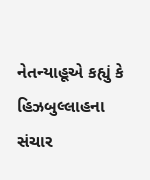નેતન્યાહૂએ કહ્યું કે હિઝબુલ્લાહના સંચાર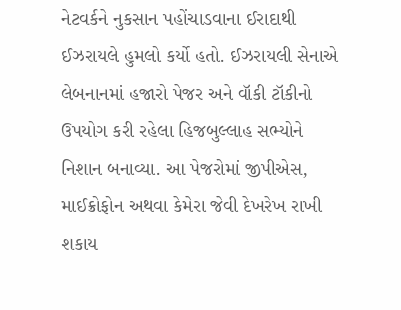નેટવર્કને નુકસાન પહોંચાડવાના ઈરાદાથી ઈઝરાયલે હુમલો કર્યો હતો. ઈઝરાયલી સેનાએ લેબનાનમાં હજારો પેજર અને વૉકી ટૉકીનો ઉપયોગ કરી રહેલા હિજબુલ્લાહ સભ્યોને નિશાન બનાવ્યા. આ પેજરોમાં જીપીએસ, માઈક્રોફોન અથવા કેમેરા જેવી દેખરેખ રાખી શકાય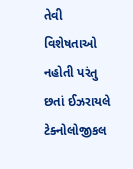તેવી વિશેષતાઓ નહોતી પરંતુ છતાં ઈઝરાયલે ટેક્નોલોજીકલ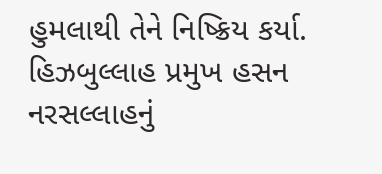હુમલાથી તેને નિષ્ક્રિય કર્યા.
હિઝબુલ્લાહ પ્રમુખ હસન નરસલ્લાહનું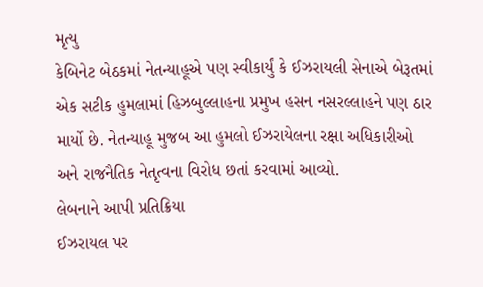મૃત્યુ
કેબિનેટ બેઠકમાં નેતન્યાહૂએ પણ સ્વીકાર્યું કે ઈઝરાયલી સેનાએ બેરૂતમાં એક સટીક હુમલામાં હિઝબુલ્લાહના પ્રમુખ હસન નસરલ્લાહને પણ ઠાર માર્યો છે. નેતન્યાહૂ મુજબ આ હુમલો ઈઝરાયેલના રક્ષા અધિકારીઓ અને રાજનૈતિક નેતૃત્વના વિરોધ છતાં કરવામાં આવ્યો.
લેબનાને આપી પ્રતિક્રિયા
ઈઝરાયલ પર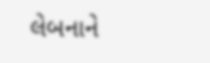લેબનાને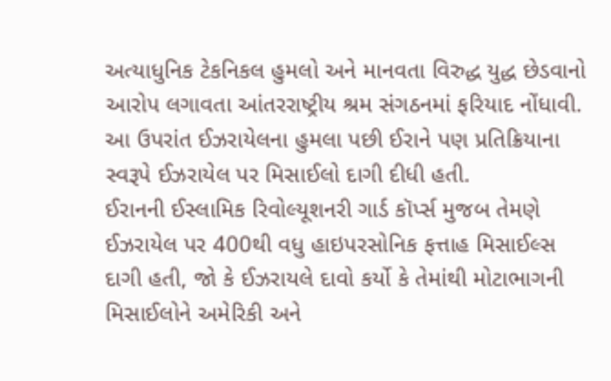અત્યાધુનિક ટેકનિકલ હુમલો અને માનવતા વિરુદ્ધ યુદ્ધ છેડવાનો આરોપ લગાવતા આંતરરાષ્ટ્રીય શ્રમ સંગઠનમાં ફરિયાદ નોંધાવી. આ ઉપરાંત ઈઝરાયેલના હુમલા પછી ઈરાને પણ પ્રતિક્રિયાના સ્વરૂપે ઈઝરાયેલ પર મિસાઈલો દાગી દીધી હતી.
ઈરાનની ઈસ્લામિક રિવોલ્યૂશનરી ગાર્ડ કૉર્પ્સ મુજબ તેમણે ઈઝરાયેલ પર 400થી વધુ હાઇપરસોનિક ફત્તાહ મિસાઈલ્સ દાગી હતી, જો કે ઈઝરાયલે દાવો કર્યો કે તેમાંથી મોટાભાગની મિસાઈલોને અમેરિકી અને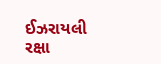ઈઝરાયલી રક્ષા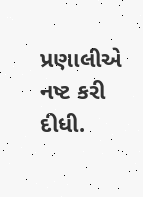પ્રણાલીએ નષ્ટ કરી દીધી.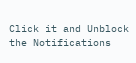Click it and Unblock the Notifications